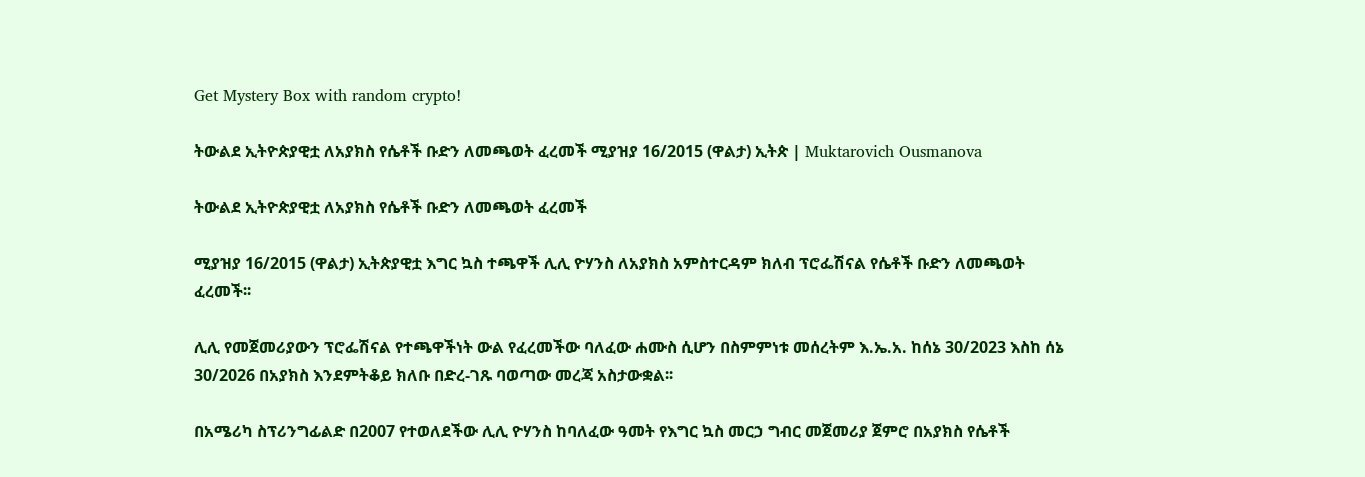Get Mystery Box with random crypto!

ትውልደ ኢትዮጵያዊቷ ለአያክስ የሴቶች ቡድን ለመጫወት ፈረመች ሚያዝያ 16/2015 (ዋልታ) ኢትጵ | Muktarovich Ousmanova

ትውልደ ኢትዮጵያዊቷ ለአያክስ የሴቶች ቡድን ለመጫወት ፈረመች

ሚያዝያ 16/2015 (ዋልታ) ኢትጵያዊቷ እግር ኳስ ተጫዋች ሊሊ ዮሃንስ ለአያክስ አምስተርዳም ክለብ ፕሮፌሽናል የሴቶች ቡድን ለመጫወት ፈረመች፡፡

ሊሊ የመጀመሪያውን ፕሮፌሽናል የተጫዋችነት ውል የፈረመችው ባለፈው ሐሙስ ሲሆን በስምምነቱ መሰረትም እ.ኤ.አ. ከሰኔ 30/2023 እስከ ሰኔ 30/2026 በአያክስ እንደምትቆይ ክለቡ በድረ-ገጹ ባወጣው መረጃ አስታውቋል፡፡

በአሜሪካ ስፕሪንግፊልድ በ2007 የተወለደችው ሊሊ ዮሃንስ ከባለፈው ዓመት የእግር ኳስ መርኃ ግብር መጀመሪያ ጀምሮ በአያክስ የሴቶች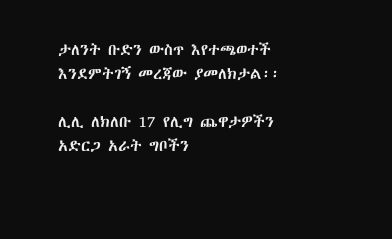ታለንት ቡድን ውስጥ እየተጫወተች እንደምትገኝ መረጃው ያመለክታል፡፡

ሊሊ ለክለቡ 17 የሊግ ጨዋታዎችን አድርጋ አራት ግቦችን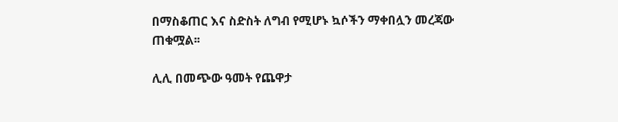በማስቆጠር እና ስድስት ለግብ የሚሆኑ ኳሶችን ማቀበሏን መረጃው ጠቁሟል፡፡

ሊሊ በመጭው ዓመት የጨዋታ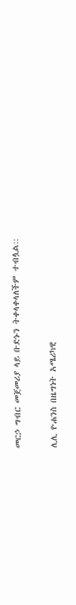መርኃ ግብር መጀመሪያ ላይ ቡድኑን ትቀላቀላለችም ተብሏል::

ሊሊ ዮሐንስ በዜግነት አሜሪካዊ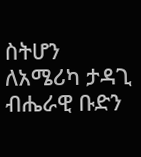ስትሆን ለአሜሪካ ታዳጊ ብሔራዊ ቡድን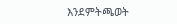እንደምትጫወት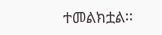ተመልክቷል፡፡